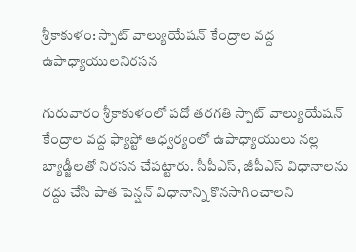శ్రీకాకుళం: స్పాట్ వాల్యుయేషన్ కేంద్రాల వద్ద ఉపాధ్యాయులనిరసన

గురువారం శ్రీకాకుళంలో పదో తరగతి స్పాట్ వాల్యుయేషన్ కేంద్రాల వద్ద ఫ్యాప్టో ఆధ్వర్యంలో ఉపాధ్యాయులు నల్ల బ్యాడ్జీలతో నిరసన చేపట్టారు. సీపీఎస్, జీపీఎస్ విధానాలను రద్దు చేసి పాత పెన్షన్ విధానాన్ని కొనసాగించాలని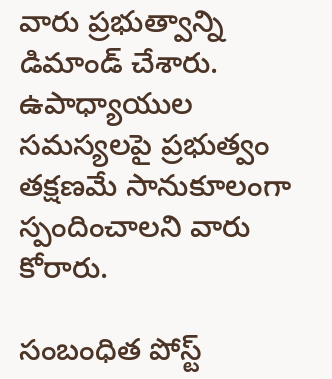వారు ప్రభుత్వాన్ని డిమాండ్ చేశారు. ఉపాధ్యాయుల సమస్యలపై ప్రభుత్వం తక్షణమే సానుకూలంగా స్పందించాలని వారు కోరారు.

సంబంధిత పోస్ట్